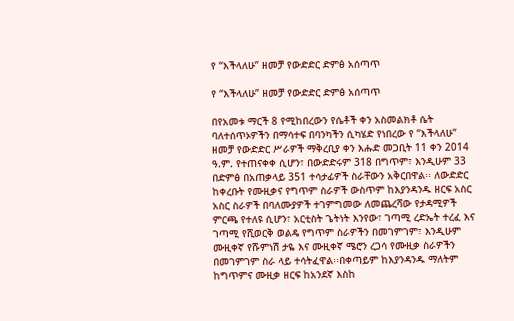የ “እችላለሁ” ዘመቻ የውድድር ድምፅ አሰጣጥ

የ “እችላለሁ” ዘመቻ የውድድር ድምፅ አሰጣጥ

በየአመቱ ማርች 8 የሚከበረውን የሴቶች ቀን አስመልክቶ ሴት ባለተሰጥኦዎችን በማሳተፍ በባንካችን ሲካሄድ የነበረው የ “እችላለሁ” ዘመቻ የውድድር ሥራዎች ማቅረቢያ ቀን እሑድ መጋቢት 11 ቀን 2014 ዓ.ም. የተጠናቀቀ ሲሆን፣ በውድድሩም 318 በግጥም፣ እንዲሁም 33 በድምፅ በአጠቃላይ 351 ተሳታፊዎች ስራቸውን አቅርበዋል፡፡ ለውድድር ከቀረቡት የሙዚቃና የግጥም ስራዎች ውስጥም ከእያንዳንዱ ዘርፍ አስር አስር ስራዎች በባለሙያዎች ተገምግመው ለመጨረሻው የታዳሚዎች ምርጫ የተለዩ ሲሆን፣ አርቲስት ጌትነት እንየው፣ ገጣሚ ረድኤት ተረፈ እና ገጣሚ የሺወርቅ ወልዴ የግጥም ስራዎችን በመገምገም፣ እንዲሁም ሙዚቀኛ የሹምነሽ ታዬ እና ሙዚቀኛ ሜሮን ረጋሳ የሙዚቃ ስራዎችን በመገምገም ስራ ላይ ተሳትፈዋል፡፡በቀጣይም ከእያንዳንዱ ማለትም ከግጥምና ሙዚቃ ዘርፍ ከአንደኛ እስከ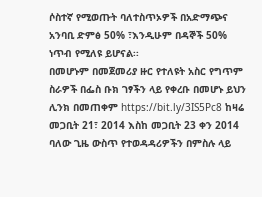ሶስተኛ የሚወጡት ባለተስጥኦዎች በአድማጭና አንባቢ ድምፅ 50% ፣እንዲሁም በዳኞች 50% ነጥብ የሚለዩ ይሆናል፡፡
በመሆኑም በመጀመሪያ ዙር የተለዩት አስር የግጥም ስራዎች በፌስ ቡክ ገፃችን ላይ የቀረቡ በመሆኑ ይህን ሊንክ በመጠቀም https://bit.ly/3IS5Pc8 ከዛሬ መጋቢት 21፣ 2014 እስከ መጋቢት 23 ቀን 2014 ባለው ጊዜ ውስጥ የተወዳዳሪዎችን በምስሉ ላይ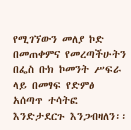የሚገኘውን መለያ ኮድ በመጠቀምና የመረጣችሁትን በፌስ ቡክ ኮመንት ሥፍራ ላይ በመፃፍ የድምፅ አሰጣጥ ተሳትፎ እንድታደርጉ እንጋብዛለን፡፡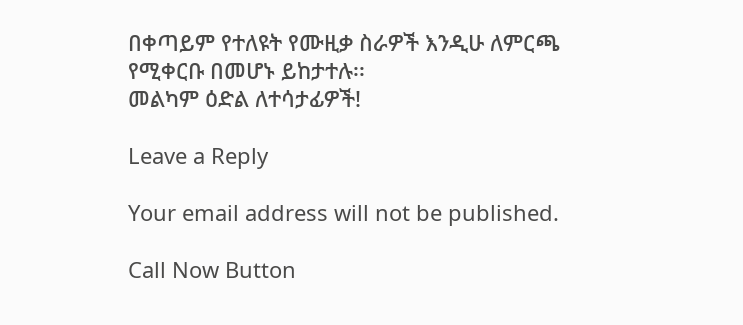በቀጣይም የተለዩት የሙዚቃ ስራዎች እንዲሁ ለምርጫ የሚቀርቡ በመሆኑ ይከታተሉ፡፡
መልካም ዕድል ለተሳታፊዎች!

Leave a Reply

Your email address will not be published.

Call Now Button